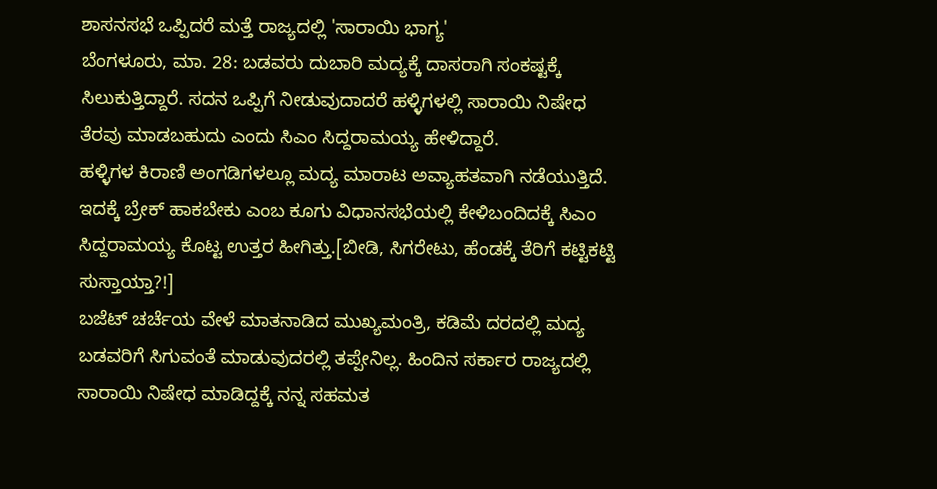ಶಾಸನಸಭೆ ಒಪ್ಪಿದರೆ ಮತ್ತೆ ರಾಜ್ಯದಲ್ಲಿ 'ಸಾರಾಯಿ ಭಾಗ್ಯ'
ಬೆಂಗಳೂರು, ಮಾ. 28: ಬಡವರು ದುಬಾರಿ ಮದ್ಯಕ್ಕೆ ದಾಸರಾಗಿ ಸಂಕಷ್ಟಕ್ಕೆ ಸಿಲುಕುತ್ತಿದ್ದಾರೆ. ಸದನ ಒಪ್ಪಿಗೆ ನೀಡುವುದಾದರೆ ಹಳ್ಳಿಗಳಲ್ಲಿ ಸಾರಾಯಿ ನಿಷೇಧ ತೆರವು ಮಾಡಬಹುದು ಎಂದು ಸಿಎಂ ಸಿದ್ದರಾಮಯ್ಯ ಹೇಳಿದ್ದಾರೆ.
ಹಳ್ಳಿಗಳ ಕಿರಾಣಿ ಅಂಗಡಿಗಳಲ್ಲೂ ಮದ್ಯ ಮಾರಾಟ ಅವ್ಯಾಹತವಾಗಿ ನಡೆಯುತ್ತಿದೆ. ಇದಕ್ಕೆ ಬ್ರೇಕ್ ಹಾಕಬೇಕು ಎಂಬ ಕೂಗು ವಿಧಾನಸಭೆಯಲ್ಲಿ ಕೇಳಿಬಂದಿದಕ್ಕೆ ಸಿಎಂ ಸಿದ್ದರಾಮಯ್ಯ ಕೊಟ್ಟ ಉತ್ತರ ಹೀಗಿತ್ತು.[ಬೀಡಿ, ಸಿಗರೇಟು, ಹೆಂಡಕ್ಕೆ ತೆರಿಗೆ ಕಟ್ಟಿಕಟ್ಟಿ ಸುಸ್ತಾಯ್ತಾ?!]
ಬಜೆಟ್ ಚರ್ಚೆಯ ವೇಳೆ ಮಾತನಾಡಿದ ಮುಖ್ಯಮಂತ್ರಿ, ಕಡಿಮೆ ದರದಲ್ಲಿ ಮದ್ಯ ಬಡವರಿಗೆ ಸಿಗುವಂತೆ ಮಾಡುವುದರಲ್ಲಿ ತಪ್ಪೇನಿಲ್ಲ. ಹಿಂದಿನ ಸರ್ಕಾರ ರಾಜ್ಯದಲ್ಲಿ ಸಾರಾಯಿ ನಿಷೇಧ ಮಾಡಿದ್ದಕ್ಕೆ ನನ್ನ ಸಹಮತ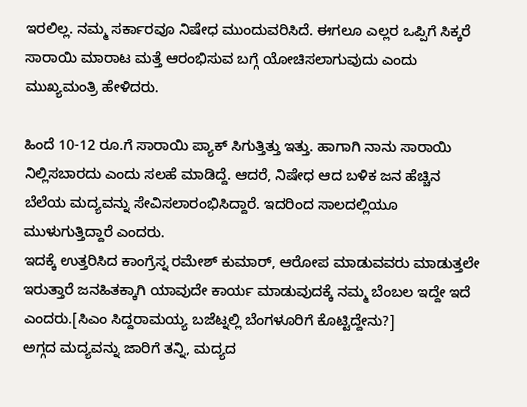ಇರಲಿಲ್ಲ. ನಮ್ಮ ಸರ್ಕಾರವೂ ನಿಷೇಧ ಮುಂದುವರಿಸಿದೆ. ಈಗಲೂ ಎಲ್ಲರ ಒಪ್ಪಿಗೆ ಸಿಕ್ಕರೆ ಸಾರಾಯಿ ಮಾರಾಟ ಮತ್ತೆ ಆರಂಭಿಸುವ ಬಗ್ಗೆ ಯೋಚಿಸಲಾಗುವುದು ಎಂದು ಮುಖ್ಯಮಂತ್ರಿ ಹೇಳಿದರು.

ಹಿಂದೆ 10-12 ರೂ.ಗೆ ಸಾರಾಯಿ ಪ್ಯಾಕ್ ಸಿಗುತ್ತಿತ್ತು ಇತ್ತು. ಹಾಗಾಗಿ ನಾನು ಸಾರಾಯಿ ನಿಲ್ಲಿಸಬಾರದು ಎಂದು ಸಲಹೆ ಮಾಡಿದ್ದೆ. ಆದರೆ, ನಿಷೇಧ ಆದ ಬಳಿಕ ಜನ ಹೆಚ್ಚಿನ ಬೆಲೆಯ ಮದ್ಯವನ್ನು ಸೇವಿಸಲಾರಂಭಿಸಿದ್ದಾರೆ. ಇದರಿಂದ ಸಾಲದಲ್ಲಿಯೂ ಮುಳುಗುತ್ತಿದ್ದಾರೆ ಎಂದರು.
ಇದಕ್ಕೆ ಉತ್ತರಿಸಿದ ಕಾಂಗ್ರೆಸ್ನ ರಮೇಶ್ ಕುಮಾರ್, ಆರೋಪ ಮಾಡುವವರು ಮಾಡುತ್ತಲೇ ಇರುತ್ತಾರೆ ಜನಹಿತಕ್ಕಾಗಿ ಯಾವುದೇ ಕಾರ್ಯ ಮಾಡುವುದಕ್ಕೆ ನಮ್ಮ ಬೆಂಬಲ ಇದ್ದೇ ಇದೆ ಎಂದರು.[ಸಿಎಂ ಸಿದ್ದರಾಮಯ್ಯ ಬಜೆಟ್ನಲ್ಲಿ ಬೆಂಗಳೂರಿಗೆ ಕೊಟ್ಟಿದ್ದೇನು?]
ಅಗ್ಗದ ಮದ್ಯವನ್ನು ಜಾರಿಗೆ ತನ್ನಿ, ಮದ್ಯದ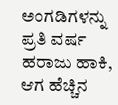ಅಂಗಡಿಗಳನ್ನು ಪ್ರತಿ ವರ್ಷ ಹರಾಜು ಹಾಕಿ, ಆಗ ಹೆಚ್ಚಿನ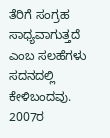ತೆರಿಗೆ ಸಂಗ್ರಹ ಸಾಧ್ಯವಾಗುತ್ತದೆ ಎಂಬ ಸಲಹೆಗಳು ಸದನದಲ್ಲಿ ಕೇಳಿಬಂದವು.
2007ರ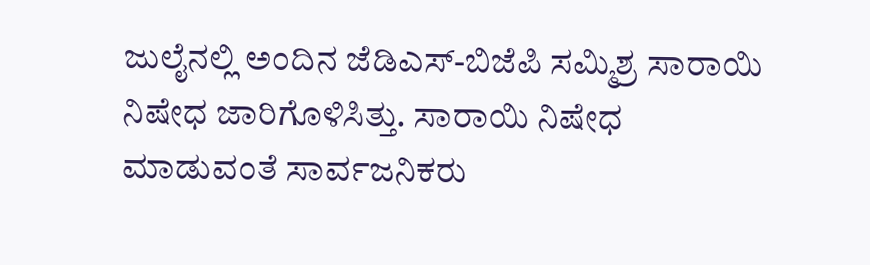ಜುಲೈನಲ್ಲಿ ಅಂದಿನ ಜೆಡಿಎಸ್-ಬಿಜೆಪಿ ಸಮ್ಮಿಶ್ರ ಸಾರಾಯಿ ನಿಷೇಧ ಜಾರಿಗೊಳಿಸಿತ್ತು. ಸಾರಾಯಿ ನಿಷೇಧ ಮಾಡುವಂತೆ ಸಾರ್ವಜನಿಕರು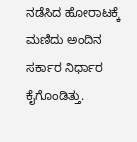ನಡೆಸಿದ ಹೋರಾಟಕ್ಕೆ ಮಣಿದು ಅಂದಿನ ಸರ್ಕಾರ ನಿರ್ಧಾರ ಕೈಗೊಂಡಿತ್ತು.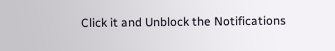Click it and Unblock the Notifications